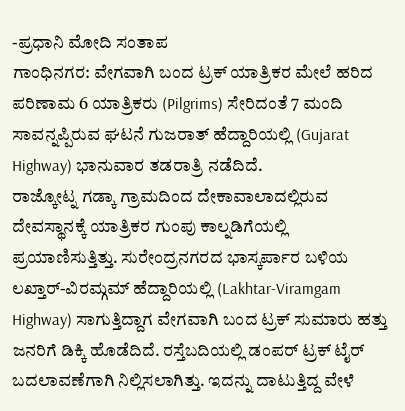-ಪ್ರಧಾನಿ ಮೋದಿ ಸಂತಾಪ
ಗಾಂಧಿನಗರ: ವೇಗವಾಗಿ ಬಂದ ಟ್ರಕ್ ಯಾತ್ರಿಕರ ಮೇಲೆ ಹರಿದ ಪರಿಣಾಮ 6 ಯಾತ್ರಿಕರು (Pilgrims) ಸೇರಿದಂತೆ 7 ಮಂದಿ ಸಾವನ್ನಪ್ಪಿರುವ ಘಟನೆ ಗುಜರಾತ್ ಹೆದ್ದಾರಿಯಲ್ಲಿ (Gujarat Highway) ಭಾನುವಾರ ತಡರಾತ್ರಿ ನಡೆದಿದೆ.
ರಾಜ್ಕೋಟ್ನ ಗಡ್ಕಾ ಗ್ರಾಮದಿಂದ ದೇಕಾವಾಲಾದಲ್ಲಿರುವ ದೇವಸ್ಥಾನಕ್ಕೆ ಯಾತ್ರಿಕರ ಗುಂಪು ಕಾಲ್ನಡಿಗೆಯಲ್ಲಿ ಪ್ರಯಾಣಿಸುತ್ತಿತ್ತು. ಸುರೇಂದ್ರನಗರದ ಭಾಸ್ಕರ್ಪಾರ ಬಳಿಯ ಲಖ್ತಾರ್-ವಿರಮ್ಗಮ್ ಹೆದ್ದಾರಿಯಲ್ಲಿ (Lakhtar-Viramgam Highway) ಸಾಗುತ್ತಿದ್ದಾಗ ವೇಗವಾಗಿ ಬಂದ ಟ್ರಕ್ ಸುಮಾರು ಹತ್ತು ಜನರಿಗೆ ಡಿಕ್ಕಿ ಹೊಡೆದಿದೆ. ರಸ್ತೆಬದಿಯಲ್ಲಿ ಡಂಪರ್ ಟ್ರಕ್ ಟೈರ್ ಬದಲಾವಣೆಗಾಗಿ ನಿಲ್ಲಿಸಲಾಗಿತ್ತು. ಇದನ್ನು ದಾಟುತ್ತಿದ್ದ ವೇಳೆ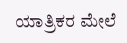ಯಾತ್ರಿಕರ ಮೇಲೆ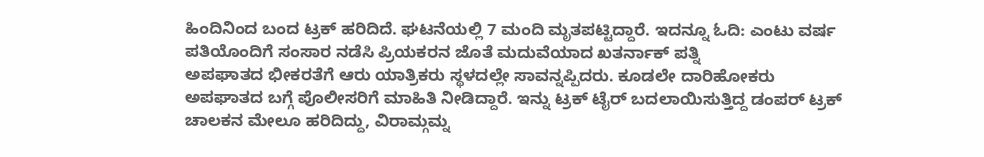ಹಿಂದಿನಿಂದ ಬಂದ ಟ್ರಕ್ ಹರಿದಿದೆ. ಘಟನೆಯಲ್ಲಿ 7 ಮಂದಿ ಮೃತಪಟ್ಟಿದ್ದಾರೆ. ಇದನ್ನೂ ಓದಿ: ಎಂಟು ವರ್ಷ ಪತಿಯೊಂದಿಗೆ ಸಂಸಾರ ನಡೆಸಿ ಪ್ರಿಯಕರನ ಜೊತೆ ಮದುವೆಯಾದ ಖತರ್ನಾಕ್ ಪತ್ನಿ
ಅಪಘಾತದ ಭೀಕರತೆಗೆ ಆರು ಯಾತ್ರಿಕರು ಸ್ಥಳದಲ್ಲೇ ಸಾವನ್ನಪ್ಪಿದರು. ಕೂಡಲೇ ದಾರಿಹೋಕರು ಅಪಘಾತದ ಬಗ್ಗೆ ಪೊಲೀಸರಿಗೆ ಮಾಹಿತಿ ನೀಡಿದ್ದಾರೆ. ಇನ್ನು ಟ್ರಕ್ ಟೈರ್ ಬದಲಾಯಿಸುತ್ತಿದ್ದ ಡಂಪರ್ ಟ್ರಕ್ ಚಾಲಕನ ಮೇಲೂ ಹರಿದಿದ್ದು, ವಿರಾಮ್ಗಮ್ನ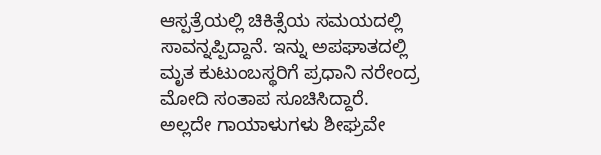ಆಸ್ಪತ್ರೆಯಲ್ಲಿ ಚಿಕಿತ್ಸೆಯ ಸಮಯದಲ್ಲಿ ಸಾವನ್ನಪ್ಪಿದ್ದಾನೆ. ಇನ್ನು ಅಪಘಾತದಲ್ಲಿ ಮೃತ ಕುಟುಂಬಸ್ಥರಿಗೆ ಪ್ರಧಾನಿ ನರೇಂದ್ರ ಮೋದಿ ಸಂತಾಪ ಸೂಚಿಸಿದ್ದಾರೆ. ಅಲ್ಲದೇ ಗಾಯಾಳುಗಳು ಶೀಘ್ರವೇ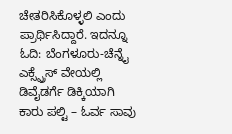ಚೇತರಿಸಿಕೊಳ್ಳಲಿ ಎಂದು ಪ್ರಾರ್ಥಿಸಿದ್ದಾರೆ. ಇದನ್ನೂ ಓದಿ: ಬೆಂಗಳೂರು-ಚೆನ್ನೈ ಎಕ್ಸ್ಪ್ರೆಸ್ ವೇಯಲ್ಲಿ ಡಿವೈಡರ್ಗೆ ಡಿಕ್ಕಿಯಾಗಿ ಕಾರು ಪಲ್ಟಿ – ಓರ್ವ ಸಾವು